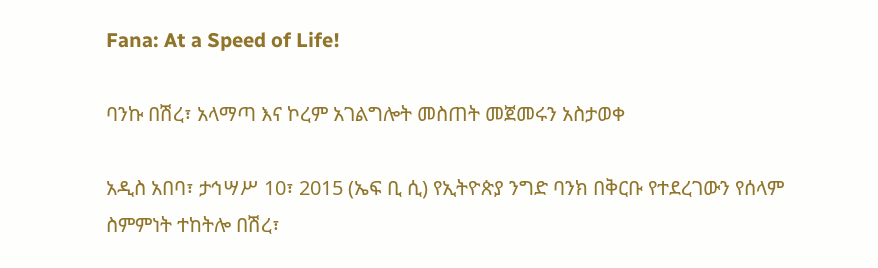Fana: At a Speed of Life!

ባንኩ በሽረ፣ አላማጣ እና ኮረም አገልግሎት መስጠት መጀመሩን አስታወቀ

አዲስ አበባ፣ ታኅሣሥ 10፣ 2015 (ኤፍ ቢ ሲ) የኢትዮጵያ ንግድ ባንክ በቅርቡ የተደረገውን የሰላም ስምምነት ተከትሎ በሽረ፣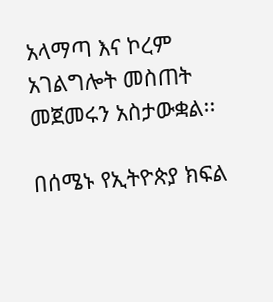አላማጣ እና ኮረም አገልግሎት መስጠት መጀመሩን አስታውቋል፡፡

በሰሜኑ የኢትዮጵያ ክፍል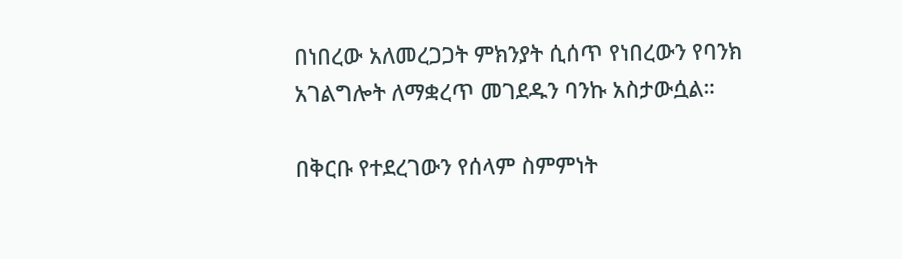በነበረው አለመረጋጋት ምክንያት ሲሰጥ የነበረውን የባንክ አገልግሎት ለማቋረጥ መገደዱን ባንኩ አስታውሷል።

በቅርቡ የተደረገውን የሰላም ስምምነት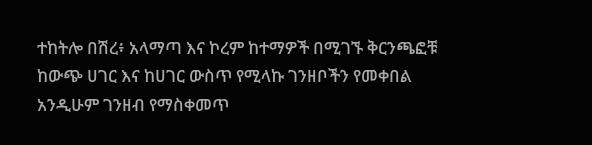ተከትሎ በሽረ፥ አላማጣ እና ኮረም ከተማዎች በሚገኙ ቅርንጫፎቹ ከውጭ ሀገር እና ከሀገር ውስጥ የሚላኩ ገንዘቦችን የመቀበል አንዲሁም ገንዘብ የማስቀመጥ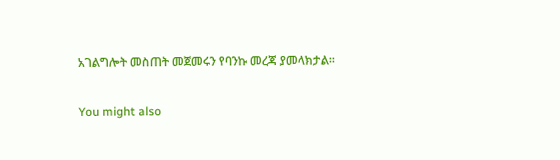አገልግሎት መስጠት መጀመሩን የባንኩ መረጃ ያመላክታል፡፡

You might also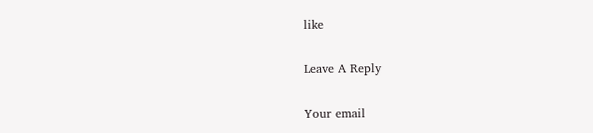like

Leave A Reply

Your email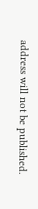address will not be published.